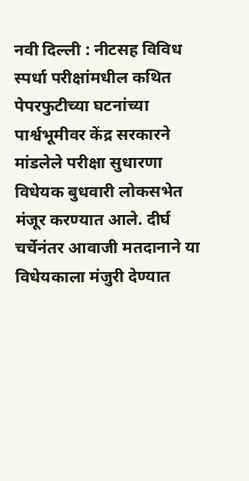नवी दिल्ली : नीटसह विविध स्पर्धा परीक्षांमधील कथित पेपरफुटीच्या घटनांच्या पार्श्वभूमीवर केंद्र सरकारने मांडलेले परीक्षा सुधारणा विधेयक बुधवारी लोकसभेत मंजूर करण्यात आले. दीर्घ चर्चेनंतर आवाजी मतदानाने या विधेयकाला मंजुरी देण्यात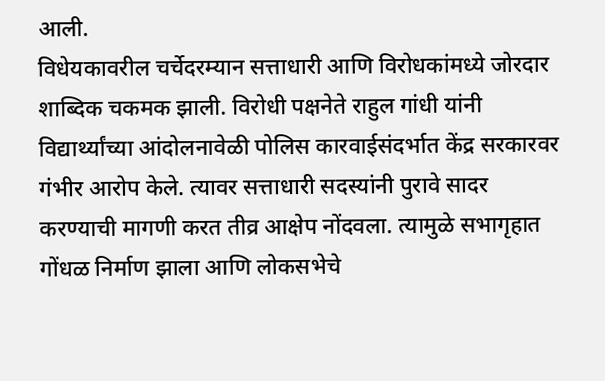आली.
विधेयकावरील चर्चेदरम्यान सत्ताधारी आणि विरोधकांमध्ये जोरदार शाब्दिक चकमक झाली. विरोधी पक्षनेते राहुल गांधी यांनी विद्यार्थ्यांच्या आंदोलनावेळी पोलिस कारवाईसंदर्भात केंद्र सरकारवर गंभीर आरोप केले. त्यावर सत्ताधारी सदस्यांनी पुरावे सादर करण्याची मागणी करत तीव्र आक्षेप नोंदवला. त्यामुळे सभागृहात गोंधळ निर्माण झाला आणि लोकसभेचे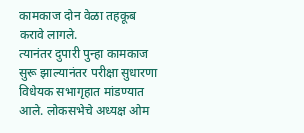कामकाज दोन वेळा तहकूब करावे लागले.
त्यानंतर दुपारी पुन्हा कामकाज सुरू झाल्यानंतर परीक्षा सुधारणा विधेयक सभागृहात मांडण्यात आले. लोकसभेचे अध्यक्ष ओम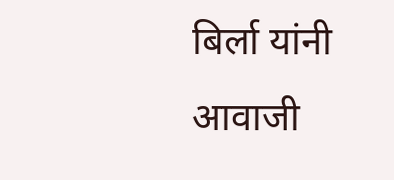बिर्ला यांनी आवाजी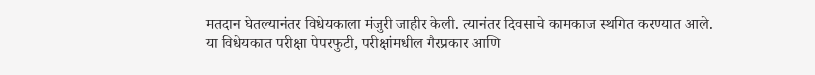मतदान घेतल्यानंतर विधेयकाला मंजुरी जाहीर केली. त्यानंतर दिवसाचे कामकाज स्थगित करण्यात आले.
या विधेयकात परीक्षा पेपरफुटी, परीक्षांमधील गैरप्रकार आणि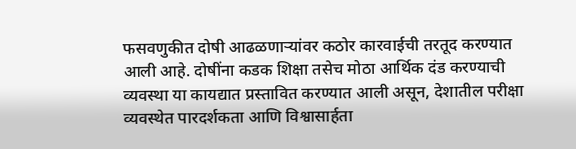फसवणुकीत दोषी आढळणाऱ्यांवर कठोर कारवाईची तरतूद करण्यात आली आहे. दोषींना कडक शिक्षा तसेच मोठा आर्थिक दंड करण्याची व्यवस्था या कायद्यात प्रस्तावित करण्यात आली असून, देशातील परीक्षा व्यवस्थेत पारदर्शकता आणि विश्वासार्हता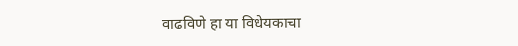वाढविणे हा या विधेयकाचा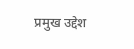प्रमुख उद्देश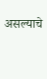असल्याचे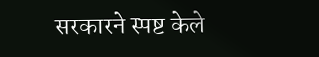सरकारने स्पष्ट केले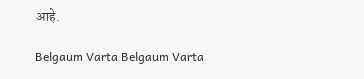आहे.

Belgaum Varta Belgaum Varta